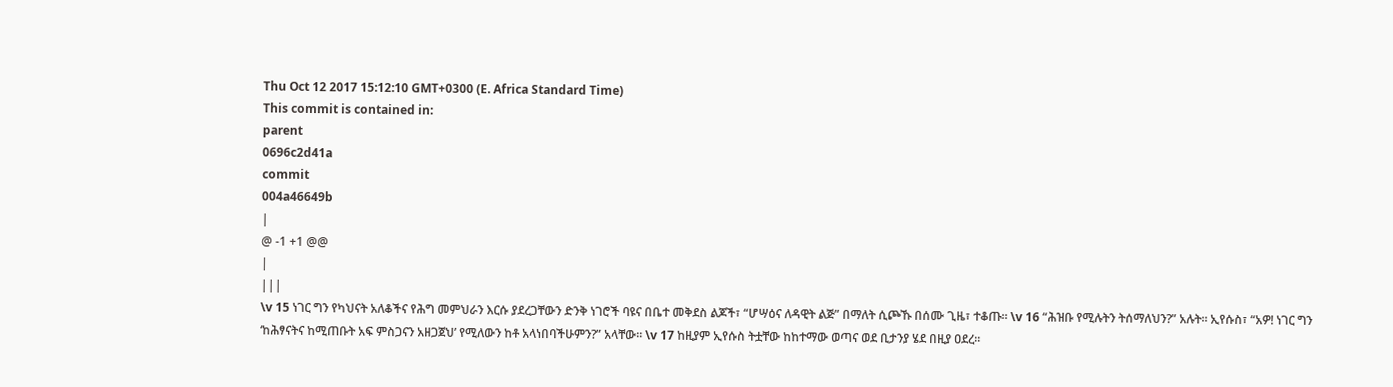Thu Oct 12 2017 15:12:10 GMT+0300 (E. Africa Standard Time)
This commit is contained in:
parent
0696c2d41a
commit
004a46649b
|
@ -1 +1 @@
|
|||
\v 15 ነገር ግን የካህናት አለቆችና የሕግ መምህራን እርሱ ያደረጋቸውን ድንቅ ነገሮች ባዩና በቤተ መቅደስ ልጆች፣ “ሆሣዕና ለዳዊት ልጅ” በማለት ሲጮኹ በሰሙ ጊዜ፣ ተቆጡ። \v 16 “ሕዝቡ የሚሉትን ትሰማለህን?” አሉት። ኢየሱስ፣ “አዎ! ነገር ግን ‘ከሕፃናትና ከሚጠቡት አፍ ምስጋናን አዘጋጀህ’ የሚለውን ከቶ አላነበባችሁምን?” አላቸው። \v 17 ከዚያም ኢየሱስ ትቷቸው ከከተማው ወጣና ወደ ቢታንያ ሄደ በዚያ ዐደረ።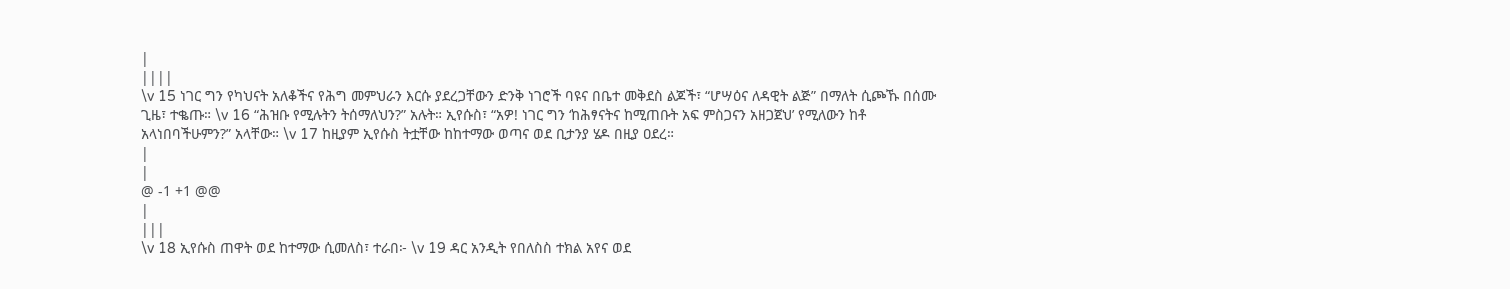|
||||
\v 15 ነገር ግን የካህናት አለቆችና የሕግ መምህራን እርሱ ያደረጋቸውን ድንቅ ነገሮች ባዩና በቤተ መቅደስ ልጆች፣ “ሆሣዕና ለዳዊት ልጅ” በማለት ሲጮኹ በሰሙ ጊዜ፣ ተቈጡ። \v 16 “ሕዝቡ የሚሉትን ትሰማለህን?” አሉት። ኢየሱስ፣ “አዎ! ነገር ግን ‘ከሕፃናትና ከሚጠቡት አፍ ምስጋናን አዘጋጀህ’ የሚለውን ከቶ አላነበባችሁምን?” አላቸው። \v 17 ከዚያም ኢየሱስ ትቷቸው ከከተማው ወጣና ወደ ቢታንያ ሄዶ በዚያ ዐደረ።
|
|
@ -1 +1 @@
|
|||
\v 18 ኢየሱስ ጠዋት ወደ ከተማው ሲመለስ፣ ተራበ፦ \v 19 ዳር አንዲት የበለስስ ተክል አየና ወደ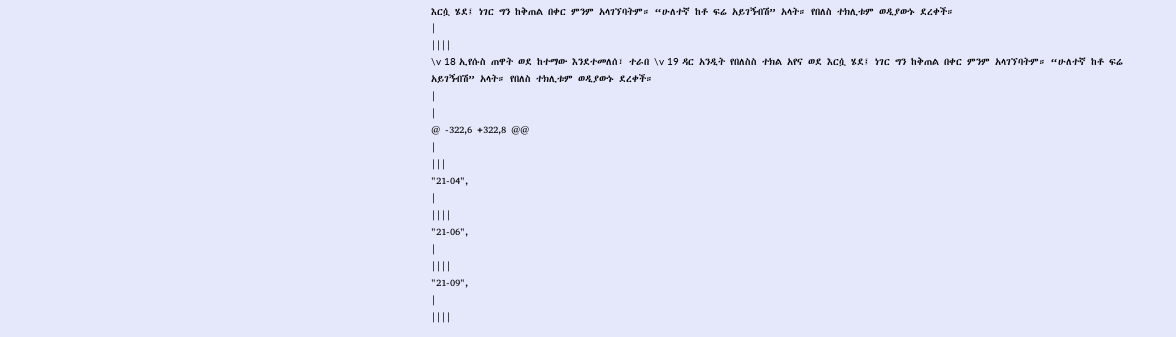እርሷ ሄደ፤ ነገር ግን ከቅጠል በቀር ምንም አላገኘባትም። “ሁለተኛ ከቶ ፍሬ አይገኝብሽ” አላት። የበለስ ተክሊቱም ወዲያውኑ ደረቀች።
|
||||
\v 18 ኢየሱስ ጠዋት ወደ ከተማው እንደተመለሰ፣ ተራበ \v 19 ዳር አንዲት የበለስስ ተክል አየና ወደ እርሷ ሄደ፤ ነገር ግን ከቅጠል በቀር ምንም አላገኘባትም። “ሁለተኛ ከቶ ፍሬ አይገኝብሽ” አላት። የበለስ ተክሊቱም ወዲያውኑ ደረቀች።
|
|
@ -322,6 +322,8 @@
|
|||
"21-04",
|
||||
"21-06",
|
||||
"21-09",
|
||||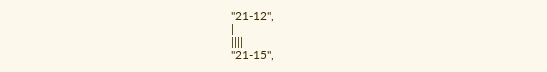"21-12",
|
||||
"21-15",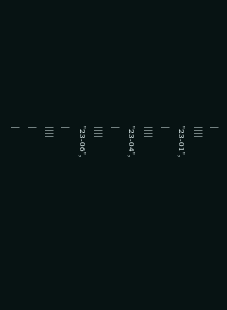|
||||
"23-01",
|
||||
"23-04",
|
||||
"23-06",
|
||||
|
|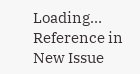Loading…
Reference in New Issue